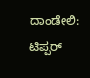ದಾಂಡೇಲಿ: ಟಿಪ್ಪರ್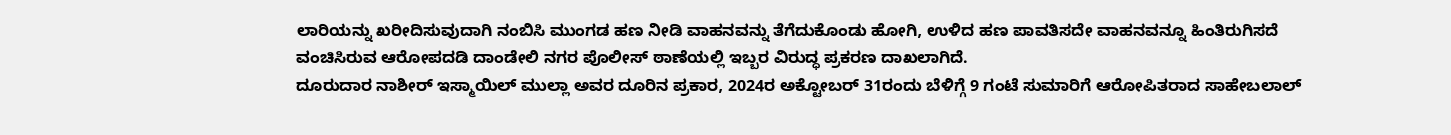ಲಾರಿಯನ್ನು ಖರೀದಿಸುವುದಾಗಿ ನಂಬಿಸಿ ಮುಂಗಡ ಹಣ ನೀಡಿ ವಾಹನವನ್ನು ತೆಗೆದುಕೊಂಡು ಹೋಗಿ, ಉಳಿದ ಹಣ ಪಾವತಿಸದೇ ವಾಹನವನ್ನೂ ಹಿಂತಿರುಗಿಸದೆ ವಂಚಿಸಿರುವ ಆರೋಪದಡಿ ದಾಂಡೇಲಿ ನಗರ ಪೊಲೀಸ್ ಠಾಣೆಯಲ್ಲಿ ಇಬ್ಬರ ವಿರುದ್ಧ ಪ್ರಕರಣ ದಾಖಲಾಗಿದೆ.
ದೂರುದಾರ ನಾಶೀರ್ ಇಸ್ಮಾಯಿಲ್ ಮುಲ್ಲಾ ಅವರ ದೂರಿನ ಪ್ರಕಾರ, 2024ರ ಅಕ್ಟೋಬರ್ 31ರಂದು ಬೆಳಿಗ್ಗೆ 9 ಗಂಟೆ ಸುಮಾರಿಗೆ ಆರೋಪಿತರಾದ ಸಾಹೇಬಲಾಲ್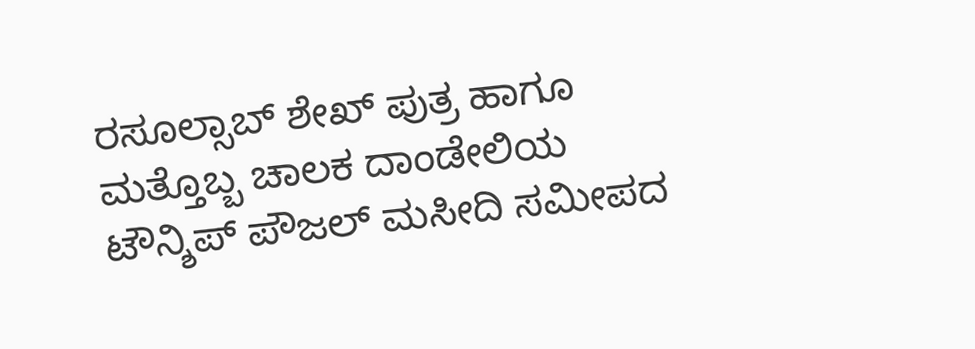ರಸೂಲ್ಸಾಬ್ ಶೇಖ್ ಪುತ್ರ ಹಾಗೂ ಮತ್ತೊಬ್ಬ ಚಾಲಕ ದಾಂಡೇಲಿಯ ಟೌನ್ಶಿಪ್ ಪೌಜಲ್ ಮಸೀದಿ ಸಮೀಪದ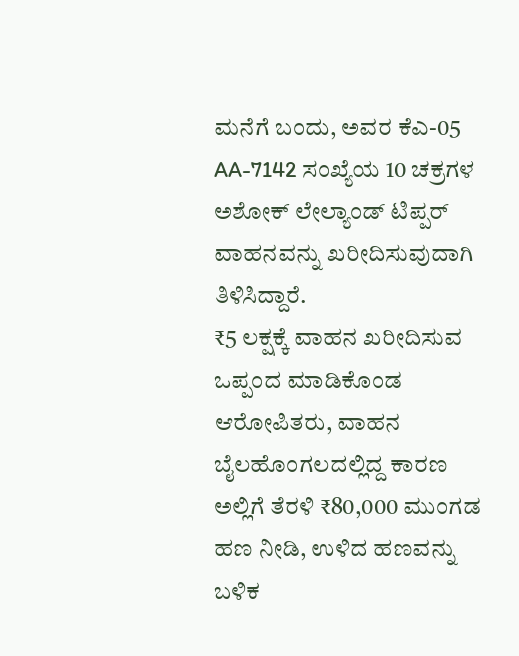ಮನೆಗೆ ಬಂದು, ಅವರ ಕೆಎ-05 AA-7142 ಸಂಖ್ಯೆಯ 10 ಚಕ್ರಗಳ ಅಶೋಕ್ ಲೇಲ್ಯಾಂಡ್ ಟಿಪ್ಪರ್ ವಾಹನವನ್ನು ಖರೀದಿಸುವುದಾಗಿ ತಿಳಿಸಿದ್ದಾರೆ.
₹5 ಲಕ್ಷಕ್ಕೆ ವಾಹನ ಖರೀದಿಸುವ ಒಪ್ಪಂದ ಮಾಡಿಕೊಂಡ ಆರೋಪಿತರು, ವಾಹನ ಬೈಲಹೊಂಗಲದಲ್ಲಿದ್ದ ಕಾರಣ ಅಲ್ಲಿಗೆ ತೆರಳಿ ₹80,000 ಮುಂಗಡ ಹಣ ನೀಡಿ, ಉಳಿದ ಹಣವನ್ನು ಬಳಿಕ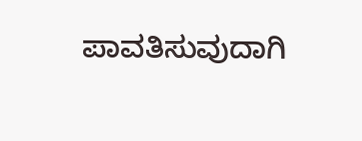ಪಾವತಿಸುವುದಾಗಿ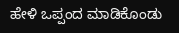ಹೇಳಿ ಒಪ್ಪಂದ ಮಾಡಿಕೊಂಡು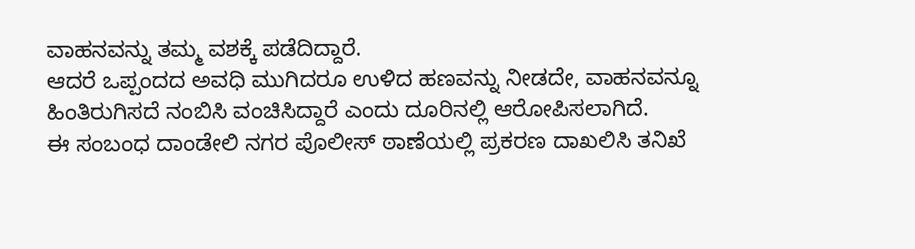ವಾಹನವನ್ನು ತಮ್ಮ ವಶಕ್ಕೆ ಪಡೆದಿದ್ದಾರೆ.
ಆದರೆ ಒಪ್ಪಂದದ ಅವಧಿ ಮುಗಿದರೂ ಉಳಿದ ಹಣವನ್ನು ನೀಡದೇ, ವಾಹನವನ್ನೂ ಹಿಂತಿರುಗಿಸದೆ ನಂಬಿಸಿ ವಂಚಿಸಿದ್ದಾರೆ ಎಂದು ದೂರಿನಲ್ಲಿ ಆರೋಪಿಸಲಾಗಿದೆ.
ಈ ಸಂಬಂಧ ದಾಂಡೇಲಿ ನಗರ ಪೊಲೀಸ್ ಠಾಣೆಯಲ್ಲಿ ಪ್ರಕರಣ ದಾಖಲಿಸಿ ತನಿಖೆ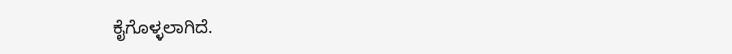ಕೈಗೊಳ್ಳಲಾಗಿದೆ.